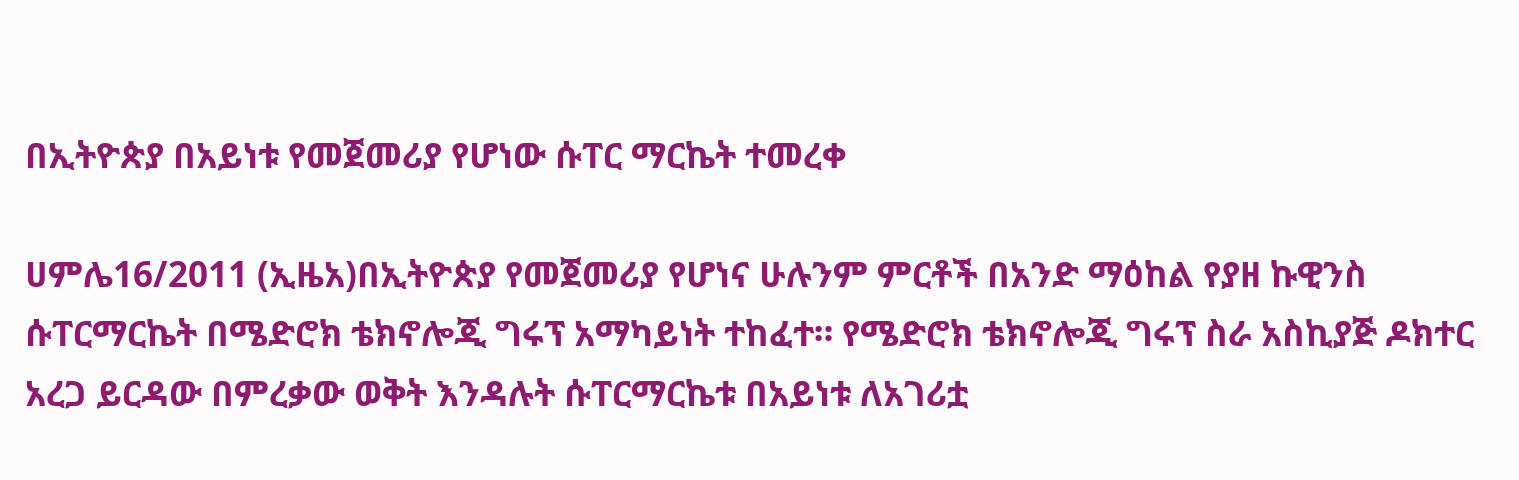በኢትዮጵያ በአይነቱ የመጀመሪያ የሆነው ሱፐር ማርኬት ተመረቀ

ሀምሌ16/2011 (ኢዜአ)በኢትዮጵያ የመጀመሪያ የሆነና ሁሉንም ምርቶች በአንድ ማዕከል የያዘ ኩዊንስ ሱፐርማርኬት በሜድሮክ ቴክኖሎጂ ግሩፕ አማካይነት ተከፈተ። የሜድሮክ ቴክኖሎጂ ግሩፕ ስራ አስኪያጅ ዶክተር አረጋ ይርዳው በምረቃው ወቅት እንዳሉት ሱፐርማርኬቱ በአይነቱ ለአገሪቷ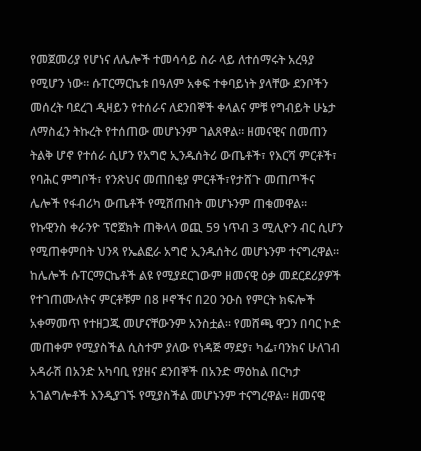የመጀመሪያ የሆነና ለሌሎች ተመሳሳይ ስራ ላይ ለተሰማሩት አረዓያ የሚሆን ነው። ሱፐርማርኬቱ በዓለም አቀፍ ተቀባይነት ያላቸው ደንቦችን መሰረት ባደረገ ዲዛይን የተሰራና ለደንበኞች ቀላልና ምቹ የግብይት ሁኔታ ለማስፈን ትኩረት የተሰጠው መሆኑንም ገልጸዋል። ዘመናዊና በመጠን ትልቅ ሆኖ የተሰራ ሲሆን የአግሮ ኢንዱሰትሪ ውጤቶች፣ የእርሻ ምርቶች፣ የባሕር ምግቦች፣ የንጽህና መጠበቂያ ምርቶች፣የታሸጉ መጠጦችና ሌሎች የፋብሪካ ውጤቶች የሚሸጡበት መሆኑንም ጠቁመዋል። የኩዊንስ ቀራንዮ ፕሮጀክት ጠቅላላ ወጪ 59 ነጥብ 3 ሚሊዮን ብር ሲሆን የሚጠቀምበት ህንጻ የኤልፎራ አግሮ ኢንዱሰትሪ መሆኑንም ተናግረዋል። ከሌሎች ሱፐርማርኬቶች ልዩ የሚያደርገውም ዘመናዊ ዕቃ መደርደሪያዎች የተገጠሙለትና ምርቶቹም በ8 ዞኖችና በ20 ንዑስ የምርት ክፍሎች አቀማመጥ የተዘጋጁ መሆናቸውንም አንስቷል። የመሸጫ ዋጋን በባር ኮድ መጠቀም የሚያስችል ሲስተም ያለው የነዳጅ ማደያ፣ ካፌ፣ባንክና ሁለገብ አዳራሽ በአንድ አካባቢ የያዘና ደንበኞች በአንድ ማዕከል በርካታ አገልግሎቶች እንዲያገኙ የሚያስችል መሆኑንም ተናግረዋል። ዘመናዊ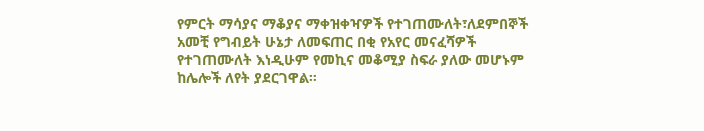የምርት ማሳያና ማቆያና ማቀዝቀዣዎች የተገጠሙለት፣ለደምበኞች አመቺ የግብይት ሁኔታ ለመፍጠር በቂ የአየር መናፈሻዎች የተገጠሙለት እነዲሁም የመኪና መቆሚያ ስፍራ ያለው መሆኑም ከሌሎች ለየት ያደርገዋል።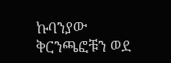ኩባንያው ቅርንጫፎቹን ወደ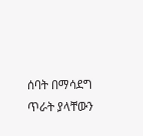ሰባት በማሳደግ ጥራት ያላቸውን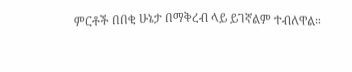ምርቶች በበቂ ሁኔታ በማቅረብ ላይ ይገኛልም ተብለዋል።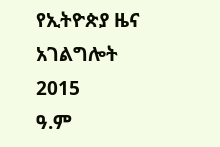የኢትዮጵያ ዜና አገልግሎት
2015
ዓ.ም